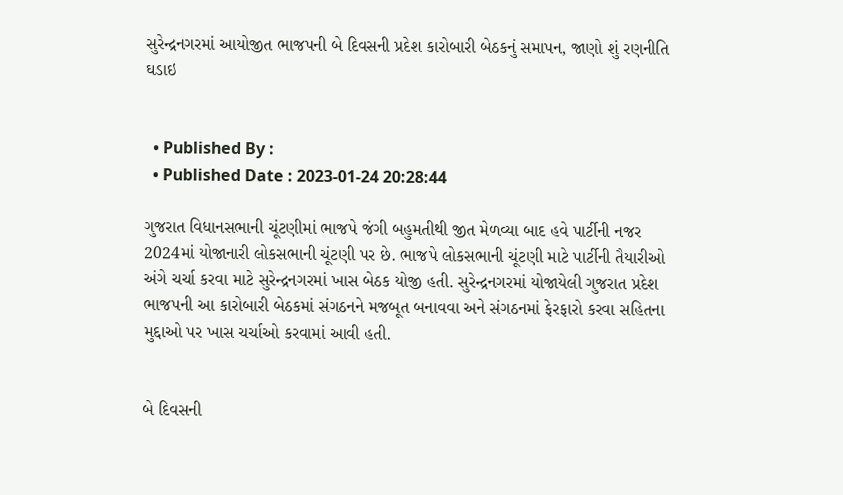સુરેન્દ્રનગરમાં આયોજીત ભાજપની બે દિવસની પ્રદેશ કારોબારી બેઠકનું સમાપન, જાણો શું રણનીતિ ઘડાઇ


  • Published By :
  • Published Date : 2023-01-24 20:28:44

ગુજરાત વિધાનસભાની ચૂંટણીમાં ભાજપે જંગી બહુમતીથી જીત મેળવ્યા બાદ હવે પાર્ટીની નજર 2024માં યોજાનારી લોકસભાની ચૂંટણી પર છે. ભાજપે લોકસભાની ચૂંટણી માટે પાર્ટીની તૈયારીઓ અંગે ચર્ચા કરવા માટે સુરેન્દ્રનગરમાં ખાસ બેઠક યોજી હતી. સુરેન્દ્રનગરમાં યોજાયેલી ગુજરાત પ્રદેશ ભાજપની આ કારોબારી બેઠકમાં સંગઠનને મજબૂત બનાવવા અને સંગઠનમાં ફેરફારો કરવા સહિતના મુદ્દાઓ પર ખાસ ચર્ચાઓ કરવામાં આવી હતી.


બે દિવસની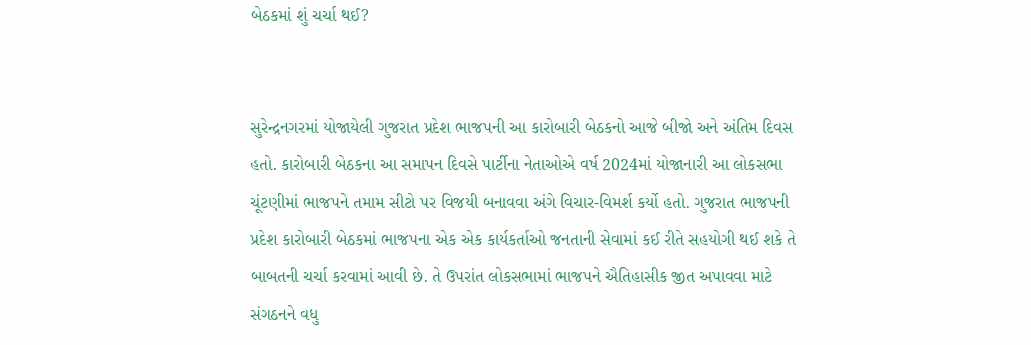બેઠકમાં શું ચર્ચા થઈ?


સુરેન્દ્રનગરમાં યોજાયેલી ગુજરાત પ્રદેશ ભાજપની આ કારોબારી બેઠકનો આજે બીજો અને અંતિમ દિવસ હતો. કારોબારી બેઠકના આ સમાપન દિવસે પાર્ટીના નેતાઓએ વર્ષ 2024માં યોજાનારી આ લોકસભા ચૂંટણીમાં ભાજપને તમામ સીટો પર વિજયી બનાવવા અંગે વિચાર-વિમર્શ કર્યો હતો. ગુજરાત ભાજપની પ્રદેશ કારોબારી બેઠકમાં ભાજપના એક એક કાર્યકર્તાઓ જનતાની સેવામાં કઈ રીતે સહયોગી થઈ શકે તે બાબતની ચર્ચા કરવામાં આવી છે. તે ઉપરાંત લોકસભામાં ભાજપને ઐતિહાસીક જીત અપાવવા માટે સંગઠનને વધુ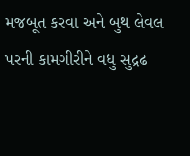મજબૂત કરવા અને બુથ લેવલ પરની કામગીરીને વધુ સુદ્રઢ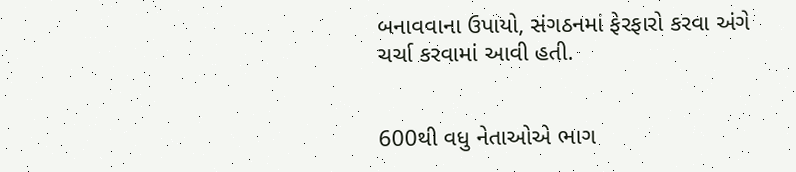બનાવવાના ઉપાયો, સંગઠનમાં ફેરફારો કરવા અંગે ચર્ચા કરવામાં આવી હતી.


600થી વધુ નેતાઓએ ભાગ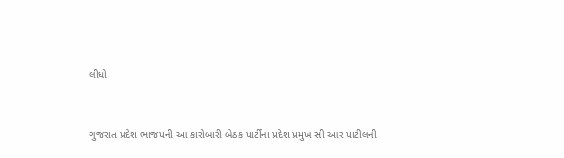લીધો


ગુજરાત પ્રદેશ ભાજપની આ કારોબારી બેઠક પાર્ટીના પ્રદેશ પ્રમુખ સી આર પાટીલની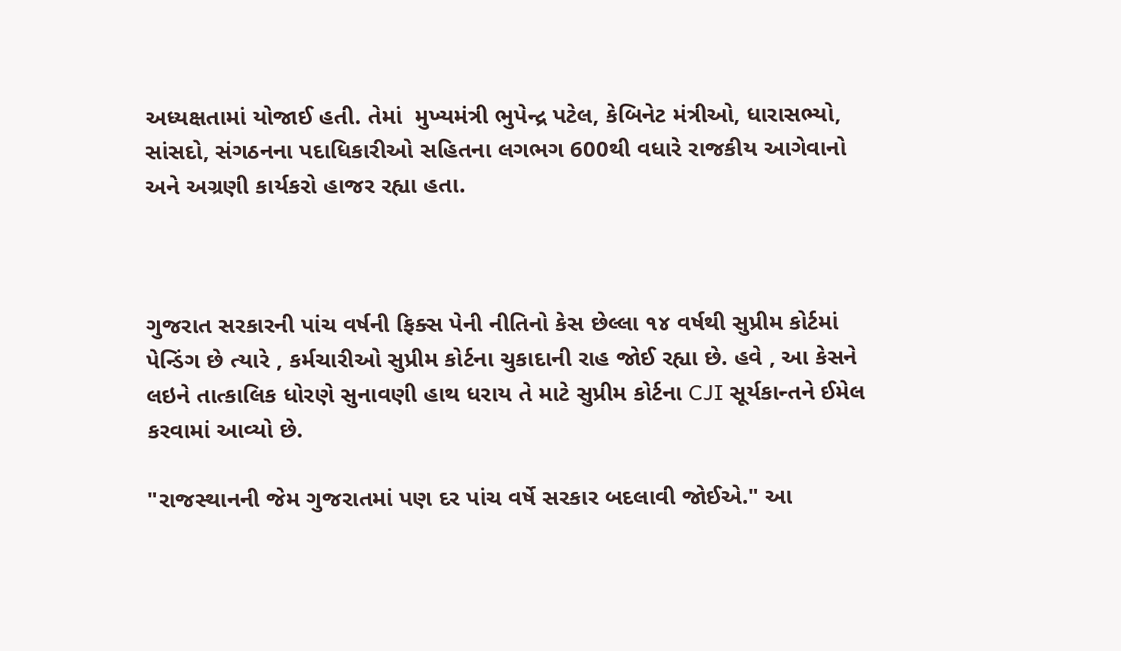અધ્યક્ષતામાં યોજાઈ હતી. તેમાં  મુખ્યમંત્રી ભુપેન્દ્ર પટેલ, કેબિનેટ મંત્રીઓ, ધારાસભ્યો, સાંસદો, સંગઠનના પદાધિકારીઓ સહિતના લગભગ 600થી વધારે રાજકીય આગેવાનો અને અગ્રણી કાર્યકરો હાજર રહ્યા હતા.



ગુજરાત સરકારની પાંચ વર્ષની ફિક્સ પેની નીતિનો કેસ છેલ્લા ૧૪ વર્ષથી સુપ્રીમ કોર્ટમાં પેન્ડિંગ છે ત્યારે , કર્મચારીઓ સુપ્રીમ કોર્ટના ચુકાદાની રાહ જોઈ રહ્યા છે. હવે , આ કેસને લઇને તાત્કાલિક ધોરણે સુનાવણી હાથ ધરાય તે માટે સુપ્રીમ કોર્ટના CJI સૂર્યકાન્તને ઈમેલ કરવામાં આવ્યો છે.

"રાજસ્થાનની જેમ ગુજરાતમાં પણ દર પાંચ વર્ષે સરકાર બદલાવી જોઈએ." આ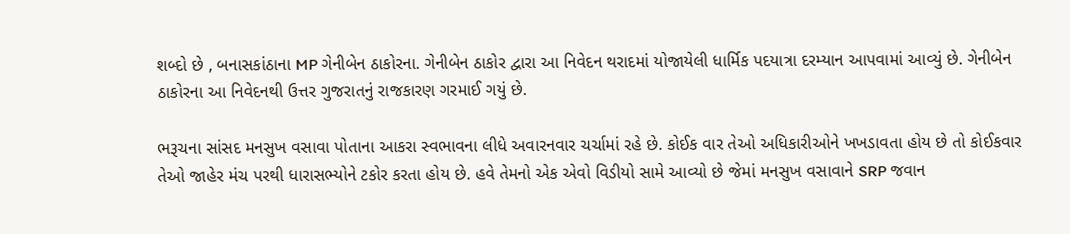શબ્દો છે , બનાસકાંઠાના MP ગેનીબેન ઠાકોરના. ગેનીબેન ઠાકોર દ્વારા આ નિવેદન થરાદમાં યોજાયેલી ધાર્મિક પદયાત્રા દરમ્યાન આપવામાં આવ્યું છે. ગેનીબેન ઠાકોરના આ નિવેદનથી ઉત્તર ગુજરાતનું રાજકારણ ગરમાઈ ગયું છે.

ભરૂચના સાંસદ મનસુખ વસાવા પોતાના આકરા સ્વભાવના લીધે અવારનવાર ચર્ચામાં રહે છે. કોઈક વાર તેઓ અધિકારીઓને ખખડાવતા હોય છે તો કોઈકવાર તેઓ જાહેર મંચ પરથી ધારાસભ્યોને ટકોર કરતા હોય છે. હવે તેમનો એક એવો વિડીયો સામે આવ્યો છે જેમાં મનસુખ વસાવાને SRP જવાન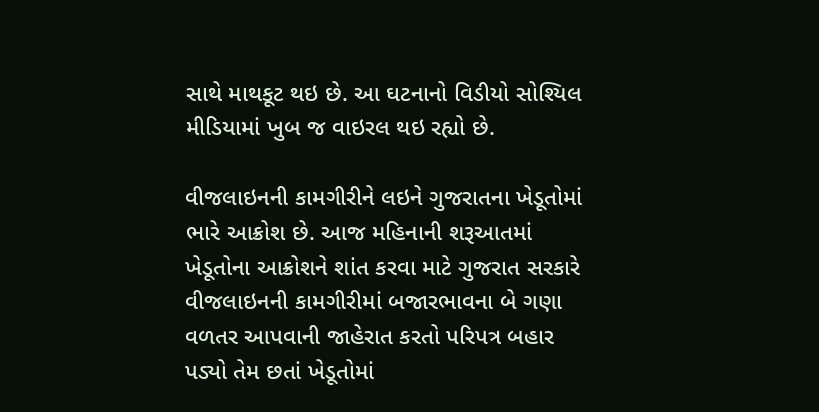સાથે માથકૂટ થઇ છે. આ ઘટનાનો વિડીયો સોશ્યિલ મીડિયામાં ખુબ જ વાઇરલ થઇ રહ્યો છે.

વીજલાઇનની કામગીરીને લઇને ગુજરાતના ખેડૂતોમાં ભારે આક્રોશ છે. આજ મહિનાની શરૂઆતમાં ખેડૂતોના આક્રોશને શાંત કરવા માટે ગુજરાત સરકારે વીજલાઇનની કામગીરીમાં બજારભાવના બે ગણા વળતર આપવાની જાહેરાત કરતો પરિપત્ર બહાર પડ્યો તેમ છતાં ખેડૂતોમાં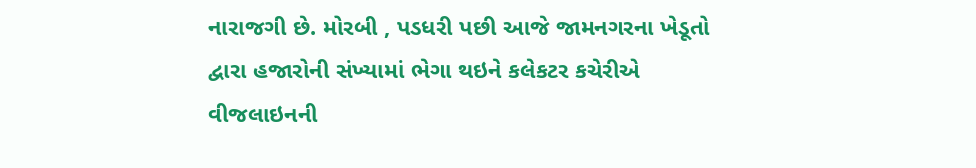નારાજગી છે. મોરબી , પડધરી પછી આજે જામનગરના ખેડૂતો દ્વારા હજારોની સંખ્યામાં ભેગા થઇને કલેકટર કચેરીએ વીજલાઇનની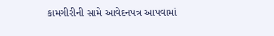કામગીરીની સામે આવેદનપત્ર આપવામાં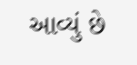આવ્યું છે